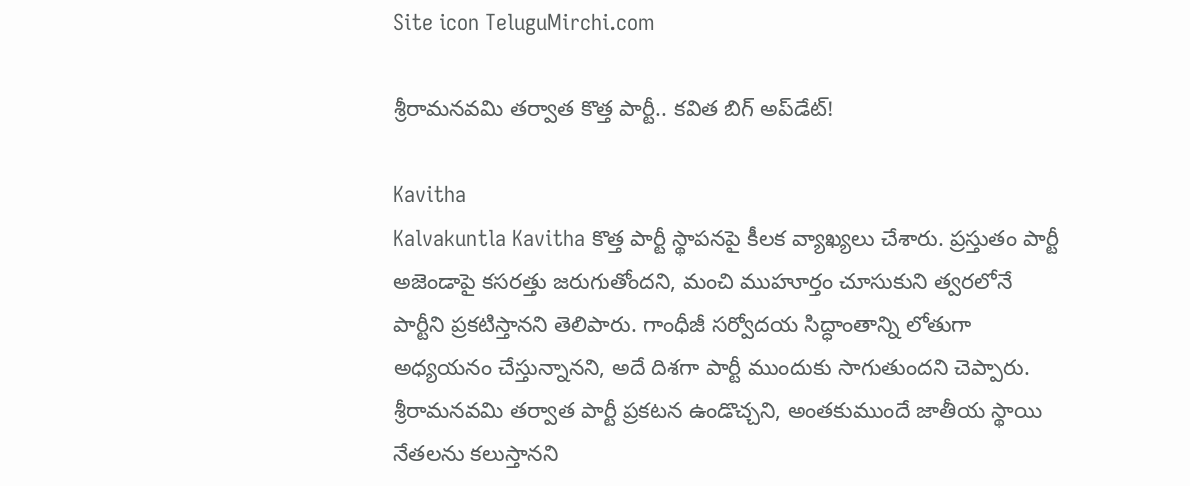Site icon TeluguMirchi.com

శ్రీరామనవమి తర్వాత కొత్త పార్టీ.. కవిత బిగ్ అప్‌డేట్!

Kavitha
Kalvakuntla Kavitha కొత్త పార్టీ స్థాపనపై కీలక వ్యాఖ్యలు చేశారు. ప్రస్తుతం పార్టీ అజెండాపై కసరత్తు జరుగుతోందని, మంచి ముహూర్తం చూసుకుని త్వరలోనే పార్టీని ప్రకటిస్తానని తెలిపారు. గాంధీజీ సర్వోదయ సిద్ధాంతాన్ని లోతుగా అధ్యయనం చేస్తున్నానని, అదే దిశగా పార్టీ ముందుకు సాగుతుందని చెప్పారు. శ్రీరామనవమి తర్వాత పార్టీ ప్రకటన ఉండొచ్చని, అంతకుముందే జాతీయ స్థాయి నేతలను కలుస్తానని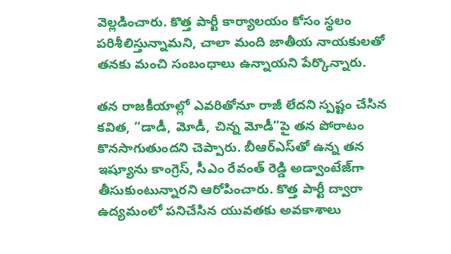వెల్లడించారు. కొత్త పార్టీ కార్యాలయం కోసం స్థలం పరిశీలిస్తున్నామని, చాలా మంది జాతీయ నాయకులతో తనకు మంచి సంబంధాలు ఉన్నాయని పేర్కొన్నారు.

తన రాజకీయాల్లో ఎవరితోనూ రాజీ లేదని స్పష్టం చేసిన కవిత, “డాడీ, మోడీ, చిన్న మోడీ”పై తన పోరాటం కొనసాగుతుందని చెప్పారు. బీఆర్ఎస్‌తో ఉన్న తన ఇష్యూను కాంగ్రెస్, సీఎం రేవంత్ రెడ్డి అడ్వాంటేజ్‌గా తీసుకుంటున్నారని ఆరోపించారు. కొత్త పార్టీ ద్వారా ఉద్యమంలో పనిచేసిన యువతకు అవకాశాలు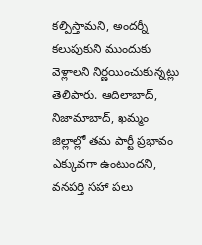కల్పిస్తామని, అందర్నీ కలుపుకుని ముందుకు వెళ్లాలని నిర్ణయించుకున్నట్లు తెలిపారు. ఆదిలాబాద్, నిజామాబాద్, ఖమ్మం జిల్లాల్లో తమ పార్టీ ప్రభావం ఎక్కువగా ఉంటుందని, వనపర్తి సహా పలు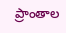ప్రాంతాల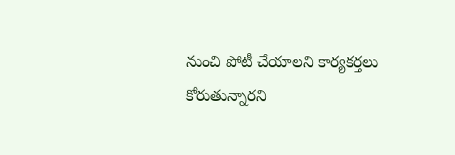నుంచి పోటీ చేయాలని కార్యకర్తలు కోరుతున్నారని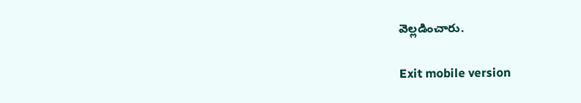వెల్లడించారు.

Exit mobile version